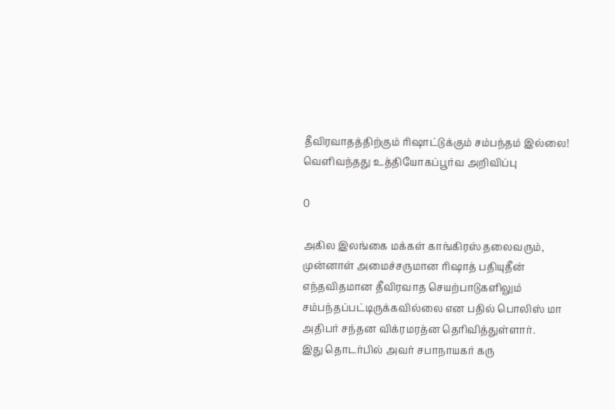தீவிரவாதத்திற்கும் ரிஷாட்டுக்கும் சம்பந்தம் இல்லை! வெளிவந்தது உத்தியோகப்பூர்வ அறிவிப்பு

0

அகில இலங்கை மக்கள் காங்கிரஸ் தலைவரும், முன்னாள் அமைச்சருமான ரிஷாத் பதியுதீன் எந்தவிதமான தீவிரவாத செயற்பாடுகளிலும் சம்பந்தப்பட்டிருக்கவில்லை என பதில் பொலிஸ் மா அதிபர் சந்தன விக்ரமரத்ன தெரிவித்துள்ளார்.
இது தொடர்பில் அவர் சபாநாயகர் கரு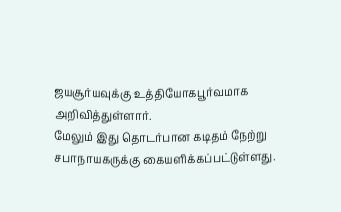ஜயசூர்யவுக்கு உத்தியோகபூர்வமாக அறிவித்துள்ளார்.
மேலும் இது தொடர்பான கடிதம் நேற்று சபாநாயகருக்கு கையளிக்கப்பட்டுள்ளது.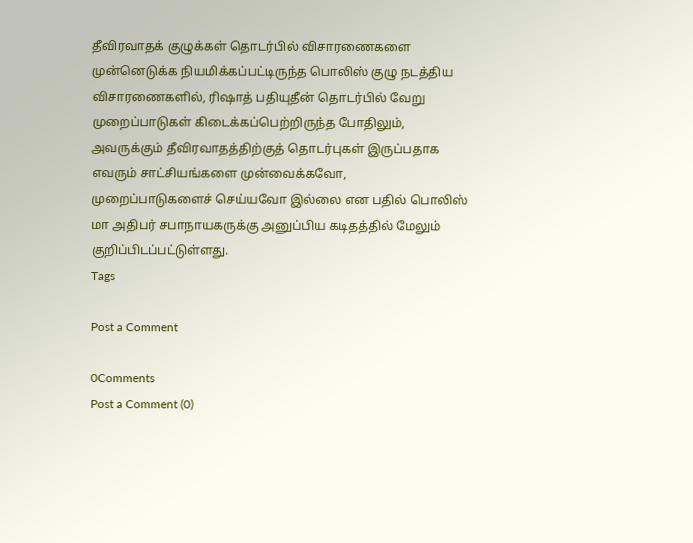தீவிரவாதக் குழுக்கள் தொடர்பில் விசாரணைகளை முன்னெடுக்க நியமிக்கப்பட்டிருந்த பொலிஸ் குழு நடத்திய விசாரணைகளில், ரிஷாத் பதியுதீன் தொடர்பில் வேறு முறைப்பாடுகள் கிடைக்கப்பெற்றிருந்த போதிலும், அவருக்கும் தீவிரவாதத்திற்குத் தொடர்புகள் இருப்பதாக எவரும் சாட்சியங்களை முன்வைக்கவோ, முறைப்பாடுகளைச் செய்யவோ இல்லை என பதில் பொலிஸ் மா அதிபர் சபாநாயகருக்கு அனுப்பிய கடிதத்தில் மேலும் குறிப்பிடப்பட்டுள்ளது.
Tags

Post a Comment

0Comments
Post a Comment (0)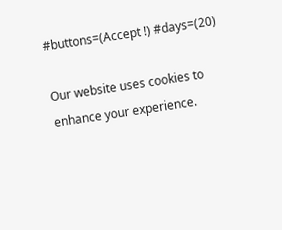#buttons=(Accept !) #days=(20)

Our website uses cookies to enhance your experience.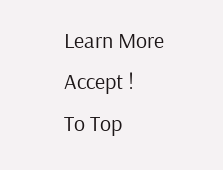Learn More
Accept !
To Top